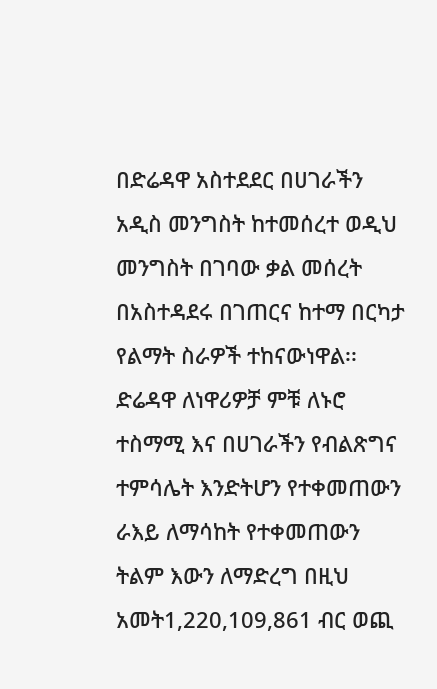በድሬዳዋ አስተደደር በሀገራችን አዲስ መንግስት ከተመሰረተ ወዲህ መንግስት በገባው ቃል መሰረት በአስተዳደሩ በገጠርና ከተማ በርካታ የልማት ስራዎች ተከናውነዋል፡፡ ድሬዳዋ ለነዋሪዎቻ ምቹ ለኑሮ ተስማሚ እና በሀገራችን የብልጽግና ተምሳሌት እንድትሆን የተቀመጠውን ራእይ ለማሳከት የተቀመጠውን ትልም እውን ለማድረግ በዚህ አመት1,220,109,861 ብር ወጪ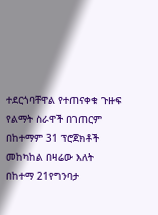ተደርጎባቸዋል የተጠናቀቁ ጉዙፍ የልማት ስራዋች በገጠርም በከተማም 31 ፕሮጀክቶች መከካከል በዛሬው እለት በከተማ 21የግንባታ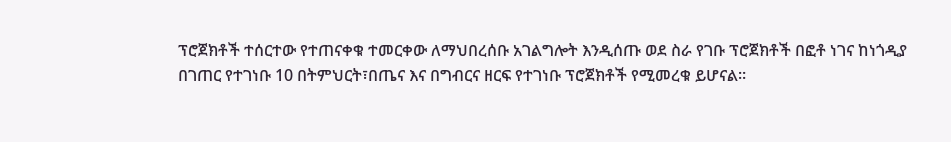ፕሮጀክቶች ተሰርተው የተጠናቀቁ ተመርቀው ለማህበረሰቡ አገልግሎት እንዲሰጡ ወደ ስራ የገቡ ፕሮጀክቶች በፎቶ ነገና ከነጎዲያ በገጠር የተገነቡ 10 በትምህርት፣በጤና እና በግብርና ዘርፍ የተገነቡ ፕሮጀክቶች የሚመረቁ ይሆናል።